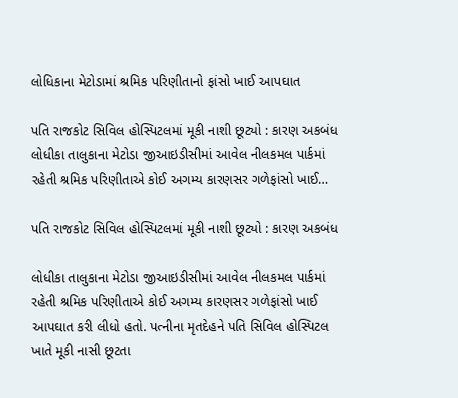લોધિકાના મેટોડામાં શ્રમિક પરિણીતાનો ફાંસો ખાઈ આપઘાત

પતિ રાજકોટ સિવિલ હોસ્પિટલમાં મૂકી નાશી છૂટ્યો : કારણ અકબંધ લોધીકા તાલુકાના મેટોડા જીઆઇડીસીમાં આવેલ નીલકમલ પાર્કમાં રહેતી શ્રમિક પરિણીતાએ કોઈ અગમ્ય કારણસર ગળેફાંસો ખાઈ…

પતિ રાજકોટ સિવિલ હોસ્પિટલમાં મૂકી નાશી છૂટ્યો : કારણ અકબંધ

લોધીકા તાલુકાના મેટોડા જીઆઇડીસીમાં આવેલ નીલકમલ પાર્કમાં રહેતી શ્રમિક પરિણીતાએ કોઈ અગમ્ય કારણસર ગળેફાંસો ખાઈ આપઘાત કરી લીધો હતો. પત્નીના મૃતદેહને પતિ સિવિલ હોસ્પિટલ ખાતે મૂકી નાસી છૂટતા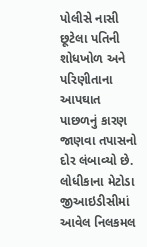પોલીસે નાસી છૂટેલા પતિની શોધખોળ અને પરિણીતાના આપઘાત પાછળનું કારણ જાણવા તપાસનો દોર લંબાવ્યો છે. લોધીકાના મેટોડા જીઆઇડીસીમાં આવેલ નિલકમલ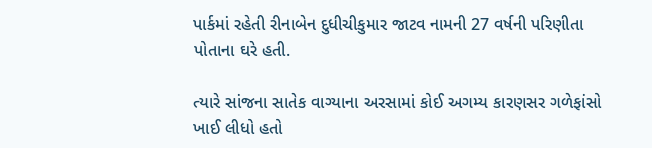પાર્કમાં રહેતી રીનાબેન દુધીચીકુમાર જાટવ નામની 27 વર્ષની પરિણીતા પોતાના ઘરે હતી.

ત્યારે સાંજના સાતેક વાગ્યાના અરસામાં કોઈ અગમ્ય કારણસર ગળેફાંસો ખાઈ લીધો હતો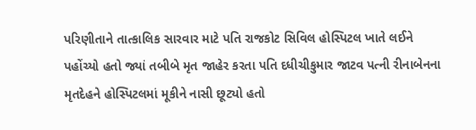પરિણીતાને તાત્કાલિક સારવાર માટે પતિ રાજકોટ સિવિલ હોસ્પિટલ ખાતે લઈને પહોંચ્યો હતો જ્યાં તબીબે મૃત જાહેર કરતા પતિ દધીચીકુમાર જાટવ પત્ની રીનાબેનના મૃતદેહને હોસ્પિટલમાં મૂકીને નાસી છૂટ્યો હતો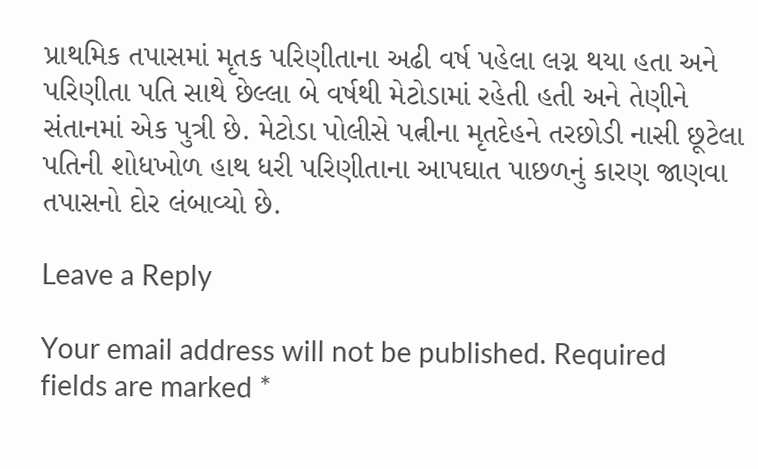પ્રાથમિક તપાસમાં મૃતક પરિણીતાના અઢી વર્ષ પહેલા લગ્ન થયા હતા અને પરિણીતા પતિ સાથે છેલ્લા બે વર્ષથી મેટોડામાં રહેતી હતી અને તેણીને સંતાનમાં એક પુત્રી છે. મેટોડા પોલીસે પત્નીના મૃતદેહને તરછોડી નાસી છૂટેલા પતિની શોધખોળ હાથ ધરી પરિણીતાના આપઘાત પાછળનું કારણ જાણવા તપાસનો દોર લંબાવ્યો છે.

Leave a Reply

Your email address will not be published. Required fields are marked *